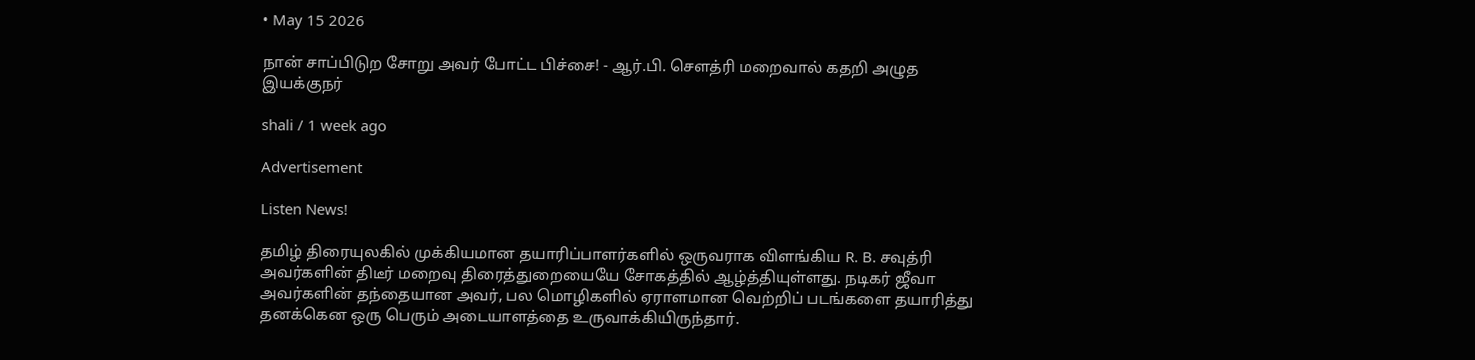• May 15 2026

நான் சாப்பிடுற சோறு அவர் போட்ட பிச்சை! - ஆர்.பி. சௌத்ரி மறைவால் கதறி அழுத இயக்குநர்

shali / 1 week ago

Advertisement

Listen News!

தமிழ் திரையுலகில் முக்கியமான தயாரிப்பாளர்களில் ஒருவராக விளங்கிய R. B. சவுத்ரி அவர்களின் திடீர் மறைவு திரைத்துறையையே சோகத்தில் ஆழ்த்தியுள்ளது. நடிகர் ஜீவா அவர்களின் தந்தையான அவர், பல மொழிகளில் ஏராளமான வெற்றிப் படங்களை தயாரித்து தனக்கென ஒரு பெரும் அடையாளத்தை உருவாக்கியிருந்தார்.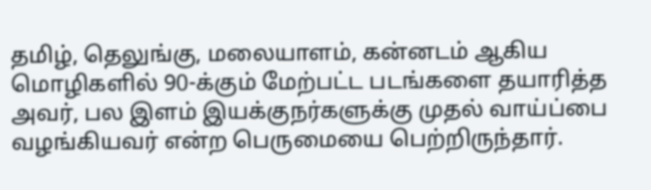தமிழ், தெலுங்கு, மலையாளம், கன்னடம் ஆகிய மொழிகளில் 90-க்கும் மேற்பட்ட படங்களை தயாரித்த அவர், பல இளம் இயக்குநர்களுக்கு முதல் வாய்ப்பை வழங்கியவர் என்ற பெருமையை பெற்றிருந்தார்.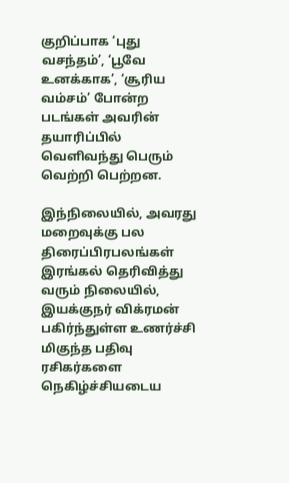குறிப்பாக ‘புது வசந்தம்’, ‘பூவே உனக்காக’, ‘சூரிய வம்சம்’ போன்ற படங்கள் அவரின் தயாரிப்பில் வெளிவந்து பெரும் வெற்றி பெற்றன.

இந்நிலையில், அவரது மறைவுக்கு பல திரைப்பிரபலங்கள் இரங்கல் தெரிவித்து வரும் நிலையில், இயக்குநர் விக்ரமன் பகிர்ந்துள்ள உணர்ச்சி மிகுந்த பதிவு ரசிகர்களை நெகிழ்ச்சியடைய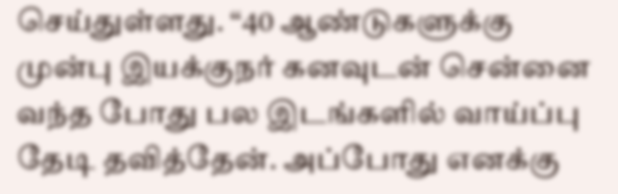செய்துள்ளது. “40 ஆண்டுகளுக்கு முன்பு இயக்குநர் கனவுடன் சென்னை வந்த போது பல இடங்களில் வாய்ப்பு தேடி தவித்தேன். அப்போது எனக்கு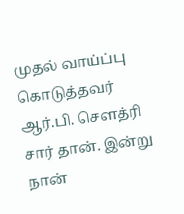முதல் வாய்ப்பு கொடுத்தவர் ஆர்.பி. சௌத்ரி சார் தான். இன்று நான்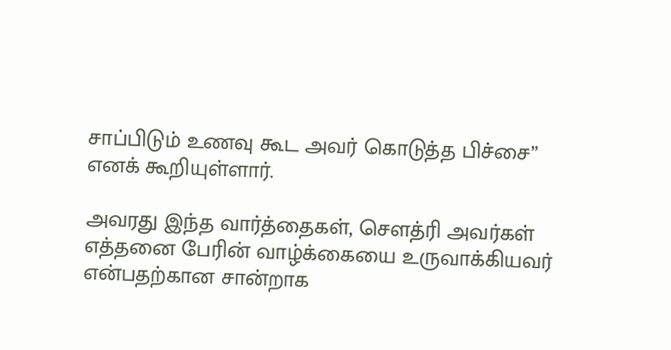சாப்பிடும் உணவு கூட அவர் கொடுத்த பிச்சை” எனக் கூறியுள்ளார்.

அவரது இந்த வார்த்தைகள், சௌத்ரி அவர்கள் எத்தனை பேரின் வாழ்க்கையை உருவாக்கியவர் என்பதற்கான சான்றாக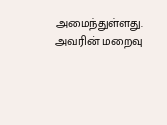அமைந்துள்ளது. அவரின் மறைவு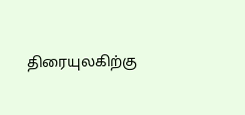திரையுலகிற்கு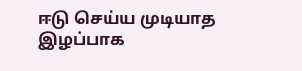ஈடு செய்ய முடியாத இழப்பாக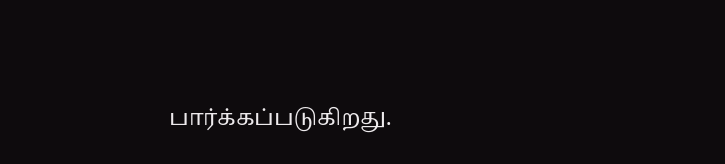பார்க்கப்படுகிறது.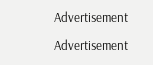Advertisement

Advertisement